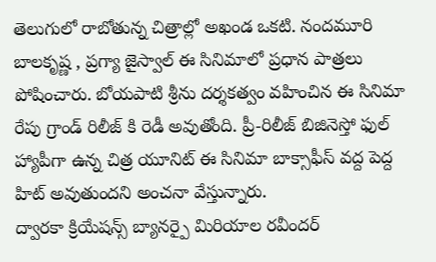తెలుగులో రాబోతున్న చిత్రాల్లో అఖండ ఒకటి. నందమూరి బాలకృష్ణ , ప్రగ్యా జైస్వాల్ ఈ సినిమాలో ప్రధాన పాత్రలు పోషించారు. బోయపాటి శ్రీను దర్శకత్వం వహించిన ఈ సినిమా రేపు గ్రాండ్ రిలీజ్ కి రెడీ అవుతోంది. ప్రీ-రిలీజ్ బిజినెస్తో ఫుల్ హ్యాపీగా ఉన్న చిత్ర యూనిట్ ఈ సినిమా బాక్సాఫీస్ వద్ద పెద్ద హిట్ అవుతుందని అంచనా వేస్తున్నారు.
ద్వారకా క్రియేషన్స్ బ్యానర్పై మిరియాల రవీందర్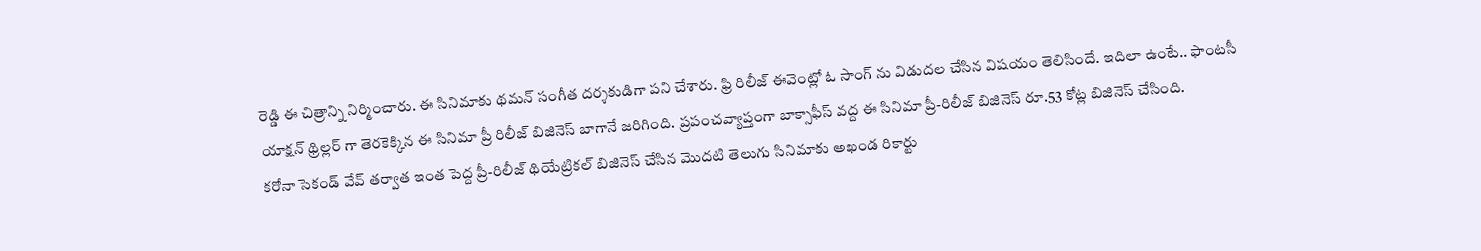రెడ్డి ఈ చిత్రాన్ని నిర్మించారు. ఈ సినిమాకు థమన్ సంగీత దర్శకుడిగా పని చేశారు. ఫ్రి రిలీజ్ ఈవెంట్లో ఓ సాంగ్ ను విడుదల చేసిన విషయం తెలిసిందే. ఇదిలా ఉంటే.. ఫాంటసీ యాక్షన్ థ్రిల్లర్ గా తెరకెక్కిన ఈ సినిమా ప్రీ రిలీజ్ బిజినెస్ బాగానే జరిగింది. ప్రపంచవ్యాప్తంగా బాక్సాఫీస్ వద్ద ఈ సినిమా ప్రీ-రిలీజ్ బిజినెస్ రూ.53 కోట్ల బిజినెస్ చేసింది.
కరోనా సెకండ్ వేవ్ తర్వాత ఇంత పెద్ద ప్రీ-రిలీజ్ థియేట్రికల్ బిజినెస్ చేసిన మొదటి తెలుగు సినిమాకు అఖండ రికార్టు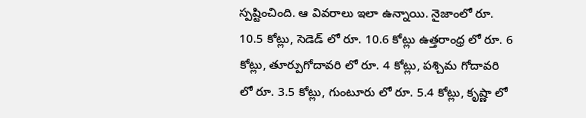స్పష్టించింది. ఆ వివరాలు ఇలా ఉన్నాయి. నైజాంలో రూ. 10.5 కోట్లు, సెడెడ్ లో రూ. 10.6 కోట్లు ఉత్తరాంధ్ర లో రూ. 6 కోట్లు, తూర్పుగోదావరి లో రూ. 4 కోట్లు, పశ్చిమ గోదావరి లో రూ. 3.5 కోట్లు, గుంటూరు లో రూ. 5.4 కోట్లు, కృష్ణా లో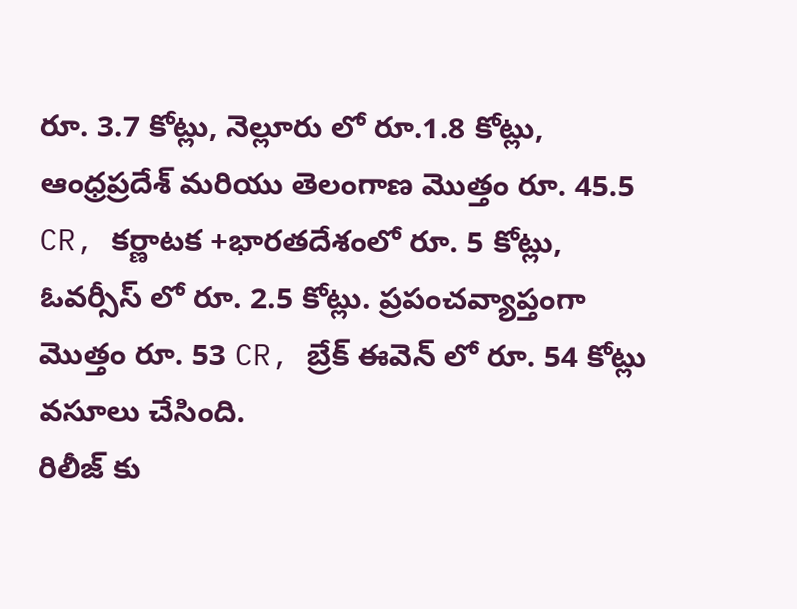రూ. 3.7 కోట్లు, నెల్లూరు లో రూ.1.8 కోట్లు, ఆంధ్రప్రదేశ్ మరియు తెలంగాణ మొత్తం రూ. 45.5 CR, కర్ణాటక +భారతదేశంలో రూ. 5 కోట్లు, ఓవర్సీస్ లో రూ. 2.5 కోట్లు. ప్రపంచవ్యాప్తంగా మొత్తం రూ. 53 CR, బ్రేక్ ఈవెన్ లో రూ. 54 కోట్లు వసూలు చేసింది.
రిలీజ్ కు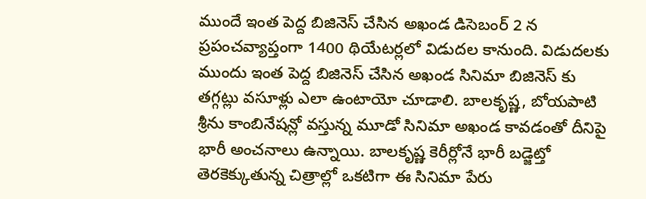ముందే ఇంత పెద్ద బిజినెస్ చేసిన అఖండ డిసెబంర్ 2 న ప్రపంచవ్యాప్తంగా 1400 థియేటర్లలో విడుదల కానుంది. విడుదలకు ముందు ఇంత పెద్ద బిజినెస్ చేసిన అఖండ సినిమా బిజినెస్ కు తగ్గట్లు వసూళ్లు ఎలా ఉంటాయో చూడాలి. బాలకృష్ణ, బోయపాటి శ్రీను కాంబినేషన్లో వస్తున్న మూడో సినిమా అఖండ కావడంతో దీనిపై భారీ అంచనాలు ఉన్నాయి. బాలకృష్ణ కెరీర్లోనే భారీ బడ్జెట్తో తెరకెక్కుతున్న చిత్రాల్లో ఒకటిగా ఈ సినిమా పేరు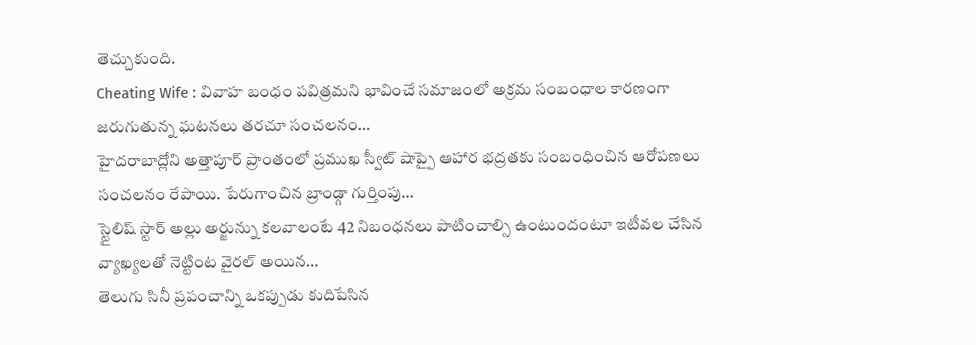తెచ్చుకుంది.
Cheating Wife : వివాహ బంధం పవిత్రమని భావించే సమాజంలో అక్రమ సంబంధాల కారణంగా జరుగుతున్న ఘటనలు తరచూ సంచలనం…
హైదరాబాద్లోని అత్తాపూర్ ప్రాంతంలో ప్రముఖ స్వీట్ షాప్పై ఆహార భద్రతకు సంబంధించిన ఆరోపణలు సంచలనం రేపాయి. పేరుగాంచిన బ్రాండ్గా గుర్తింపు…
స్టైలిష్ స్టార్ అల్లు అర్జున్ను కలవాలంటే 42 నిబంధనలు పాటించాల్సి ఉంటుందంటూ ఇటీవల చేసిన వ్యాఖ్యలతో నెట్టింట వైరల్ అయిన…
తెలుగు సినీ ప్రపంచాన్ని ఒకప్పుడు కుదిపేసిన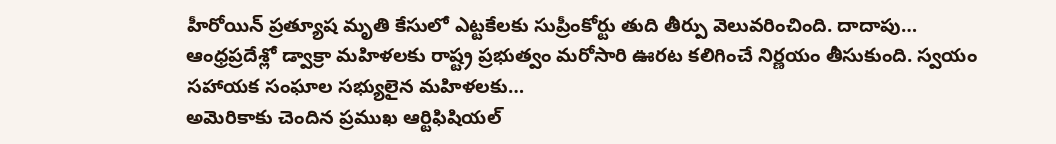హీరోయిన్ ప్రత్యూష మృతి కేసులో ఎట్టకేలకు సుప్రీంకోర్టు తుది తీర్పు వెలువరించింది. దాదాపు…
ఆంధ్రప్రదేశ్లో డ్వాక్రా మహిళలకు రాష్ట్ర ప్రభుత్వం మరోసారి ఊరట కలిగించే నిర్ణయం తీసుకుంది. స్వయం సహాయక సంఘాల సభ్యులైన మహిళలకు…
అమెరికాకు చెందిన ప్రముఖ ఆర్టిఫిషియల్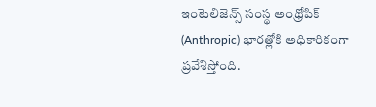ఇంటెలిజెన్స్ సంస్థ అంథ్రోపిక్ (Anthropic) భారత్లోకి అధికారికంగా ప్రవేశిస్తోంది.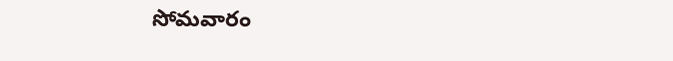సోమవారం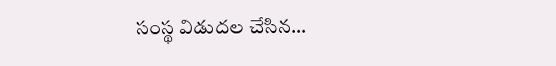సంస్థ విడుదల చేసిన…